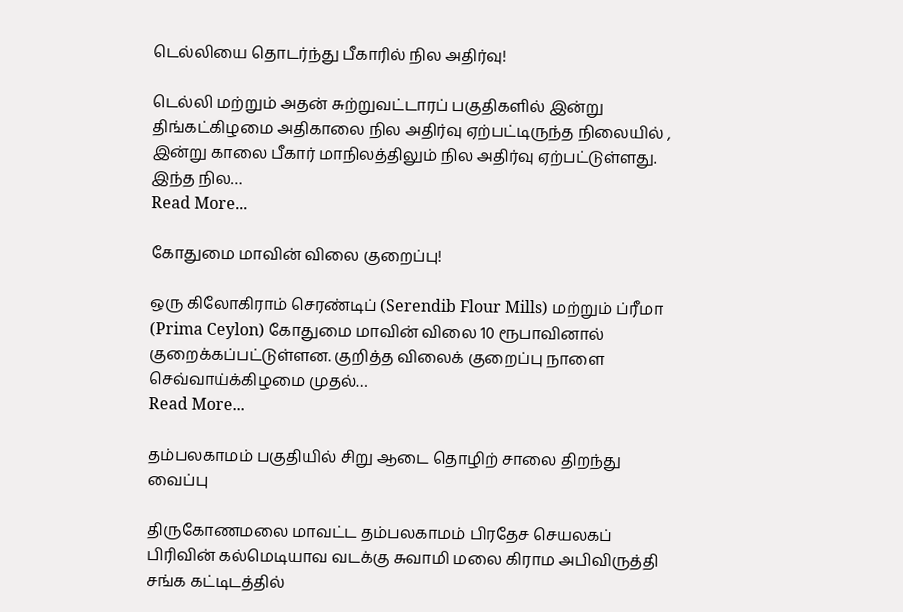டெல்லியை தொடர்ந்து பீகாரில் நில அதிர்வு!

டெல்லி மற்றும் அதன் சுற்றுவட்டாரப் பகுதிகளில் இன்று திங்கட்கிழமை அதிகாலை நில அதிர்வு ஏற்பட்டிருந்த நிலையில் , இன்று காலை பீகார் மாநிலத்திலும் நில அதிர்வு ஏற்பட்டுள்ளது. இந்த நில…
Read More...

கோதுமை மாவின் விலை குறைப்பு!

ஒரு கிலோகிராம் செரண்டிப் (Serendib Flour Mills) மற்றும் ப்ரீமா (Prima Ceylon) கோதுமை மாவின் விலை 10 ரூபாவினால் குறைக்கப்பட்டுள்ளன. குறித்த விலைக் குறைப்பு நாளை செவ்வாய்க்கிழமை முதல்…
Read More...

தம்பலகாமம் பகுதியில் சிறு ஆடை தொழிற் சாலை திறந்து வைப்பு

திருகோணமலை மாவட்ட தம்பலகாமம் பிரதேச செயலகப் பிரிவின் கல்மெடியாவ வடக்கு சுவாமி மலை கிராம அபிவிருத்தி சங்க கட்டிடத்தில்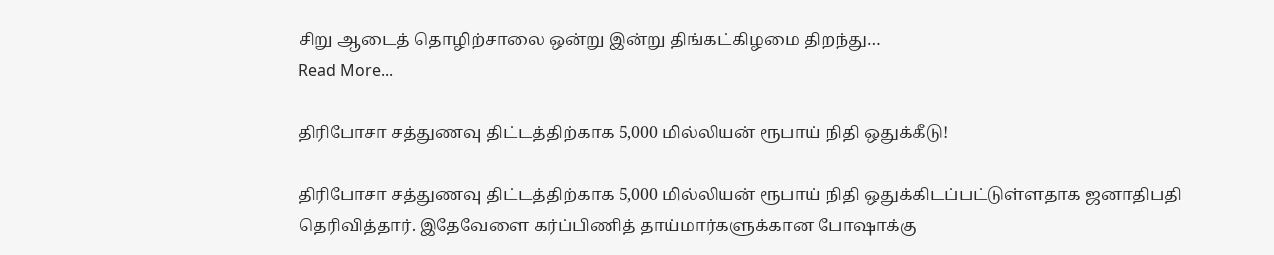சிறு ஆடைத் தொழிற்சாலை ஒன்று இன்று திங்கட்கிழமை திறந்து…
Read More...

திரிபோசா சத்துணவு திட்டத்திற்காக 5,000 மில்லியன் ரூபாய் நிதி ஒதுக்கீடு!

திரிபோசா சத்துணவு திட்டத்திற்காக 5,000 மில்லியன் ரூபாய் நிதி ஒதுக்கிடப்பட்டுள்ளதாக ஜனாதிபதி தெரிவித்தார். இதேவேளை கர்ப்பிணித் தாய்மார்களுக்கான போஷாக்கு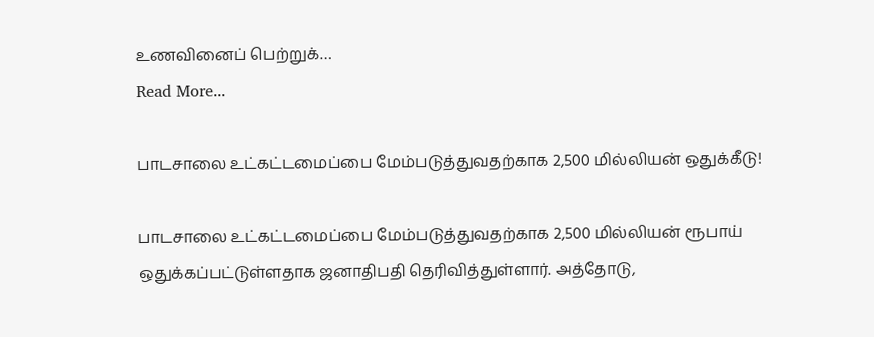உணவினைப் பெற்றுக்…
Read More...

பாடசாலை உட்கட்டமைப்பை மேம்படுத்துவதற்காக 2,500 மில்லியன் ஒதுக்கீடு!

பாடசாலை உட்கட்டமைப்பை மேம்படுத்துவதற்காக 2,500 மில்லியன் ரூபாய் ஒதுக்கப்பட்டுள்ளதாக ஜனாதிபதி தெரிவித்துள்ளார். அத்தோடு,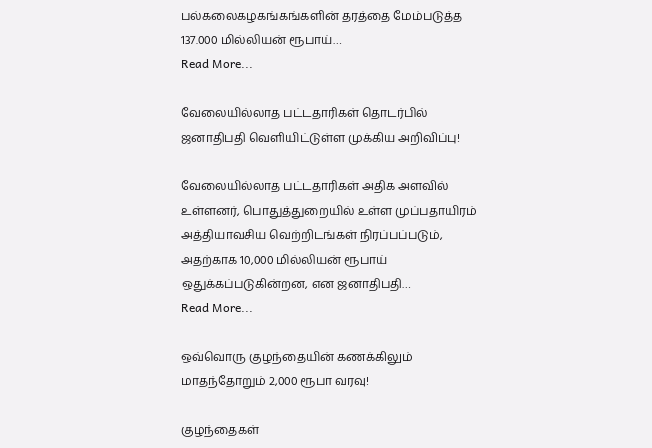பல்கலைகழகங்கங்களின் தரத்தை மேம்படுத்த 137.000 மில்லியன் ரூபாய்…
Read More...

வேலையில்லாத பட்டதாரிகள் தொடர்பில் ஜனாதிபதி வெளியிட்டுள்ள முக்கிய அறிவிப்பு!

வேலையில்லாத பட்டதாரிகள் அதிக அளவில் உள்ளனர், பொதுத்துறையில் உள்ள முப்பதாயிரம் அத்தியாவசிய வெற்றிடங்கள் நிரப்பப்படும், அதற்காக 10,000 மில்லியன் ரூபாய் ஒதுக்கப்படுகின்றன, என ஜனாதிபதி…
Read More...

ஒவ்வொரு குழந்தையின் கணக்கிலும் மாதந்தோறும் 2,000 ரூபா வரவு!

குழந்தைகள்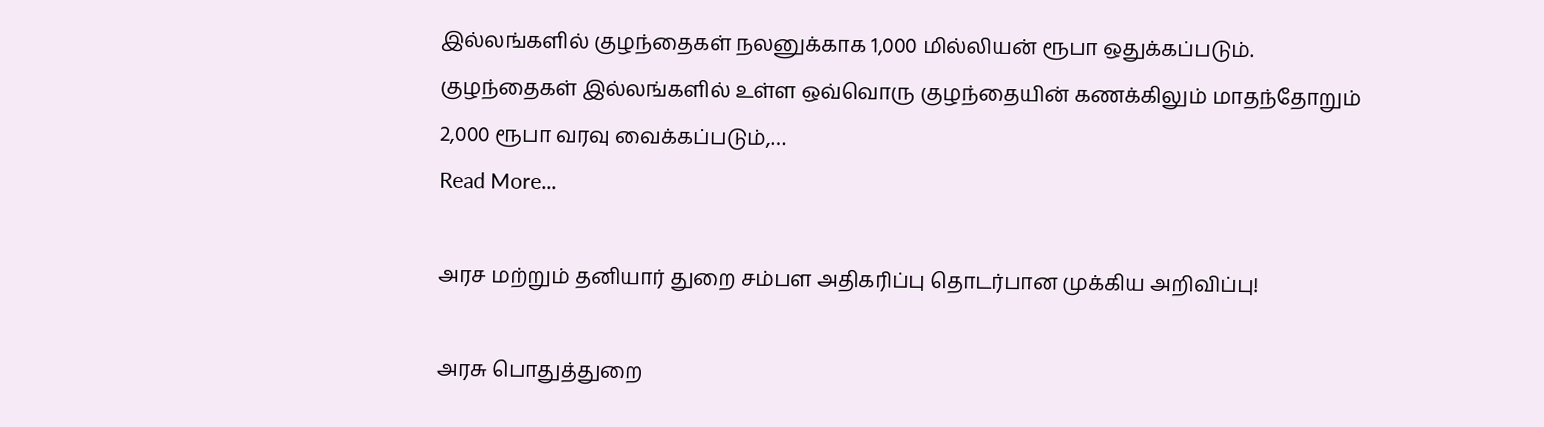இல்லங்களில் குழந்தைகள் நலனுக்காக 1,000 மில்லியன் ரூபா ஒதுக்கப்படும். குழந்தைகள் இல்லங்களில் உள்ள ஒவ்வொரு குழந்தையின் கணக்கிலும் மாதந்தோறும் 2,000 ரூபா வரவு வைக்கப்படும்,…
Read More...

அரச மற்றும் தனியார் துறை சம்பள அதிகரிப்பு தொடர்பான முக்கிய அறிவிப்பு!

அரசு பொதுத்துறை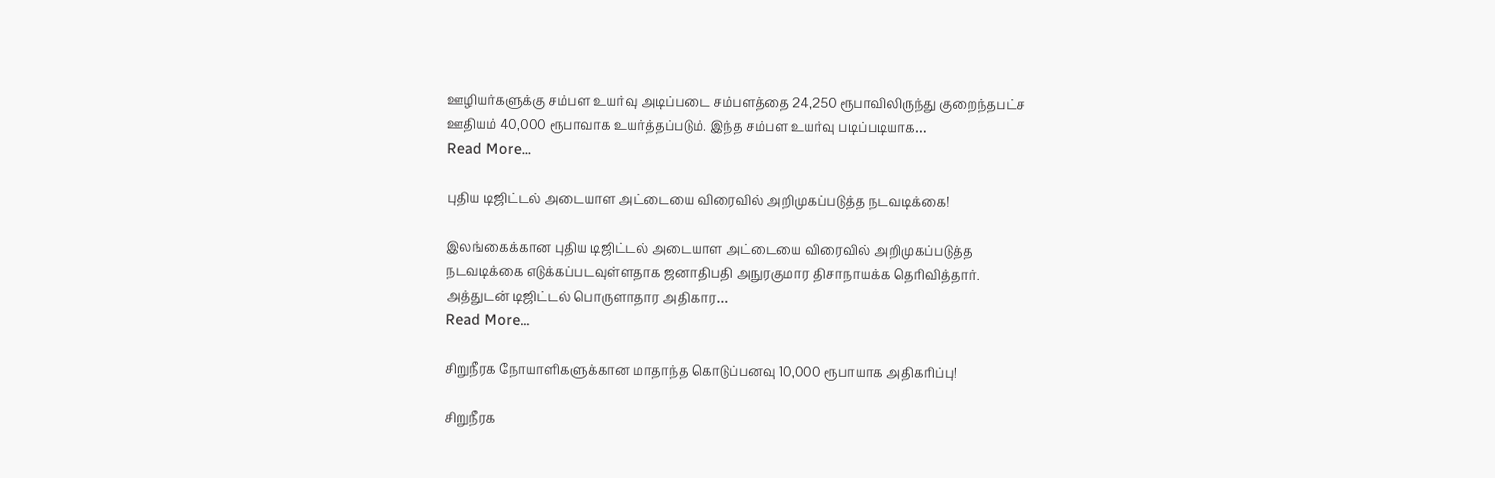ஊழியர்களுக்கு சம்பள உயர்வு அடிப்படை சம்பளத்தை 24,250 ரூபாவிலிருந்து குறைந்தபட்ச ஊதியம் 40,000 ரூபாவாக உயர்த்தப்படும். இந்த சம்பள உயர்வு படிப்படியாக…
Read More...

புதிய டிஜிட்டல் அடையாள அட்டையை விரைவில் அறிமுகப்படுத்த நடவடிக்கை!

இலங்கைக்கான புதிய டிஜிட்டல் அடையாள அட்டையை விரைவில் அறிமுகப்படுத்த நடவடிக்கை எடுக்கப்படவுள்ளதாக ஜனாதிபதி அநுரகுமார திசாநாயக்க தெரிவித்தார். அத்துடன் டிஜிட்டல் பொருளாதார அதிகார…
Read More...

சிறுநீரக நோயாளிகளுக்கான மாதாந்த கொடுப்பனவு 10,000 ரூபாயாக அதிகரிப்பு!

சிறுநீரக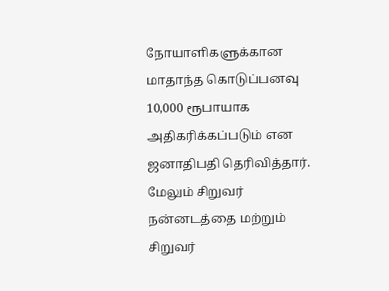நோயாளிகளுக்கான மாதாந்த கொடுப்பனவு 10,000 ரூபாயாக அதிகரிக்கப்படும் என ஜனாதிபதி தெரிவித்தார். மேலும் சிறுவர் நன்னடத்தை மற்றும் சிறுவர்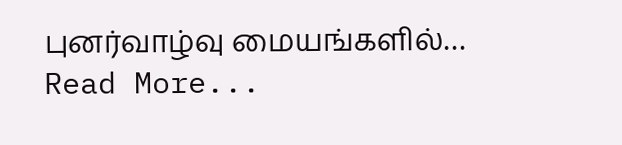புனர்வாழ்வு மையங்களில்…
Read More...